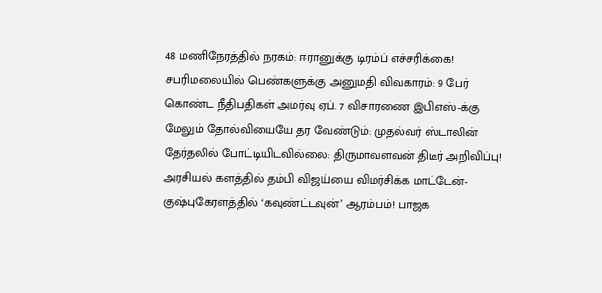48 மணிநேரத்தில் நரகம்: ஈரானுக்கு டிரம்ப் எச்சரிக்கை! சபரிமலையில் பெண்களுக்கு அனுமதி விவகாரம்: 9 பேர் கொண்ட நீதிபதிகள் அமர்வு ஏப். 7 விசாரணை இபிஎஸ்-க்கு மேலும் தோல்வியையே தர வேண்டும்: முதல்வர் ஸ்டாலின் தேர்தலில் போட்டியிடவில்லை: திருமாவளவன் திடீர் அறிவிப்பு! அரசியல் களத்தில் தம்பி விஜய்யை விமர்சிக்க மாட்டேன்- குஷ்புகேரளத்தில் ‘கவுண்ட்டவுன்’ ஆரம்பம்! பாஜக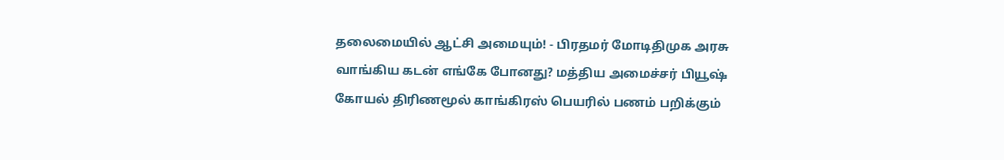தலைமையில் ஆட்சி அமையும்! - பிரதமர் மோடிதிமுக அரசு வாங்கிய கடன் எங்கே போனது? மத்திய அமைச்சர் பியூஷ் கோயல் திரிணமூல் காங்கிரஸ் பெயரில் பணம் பறிக்கும்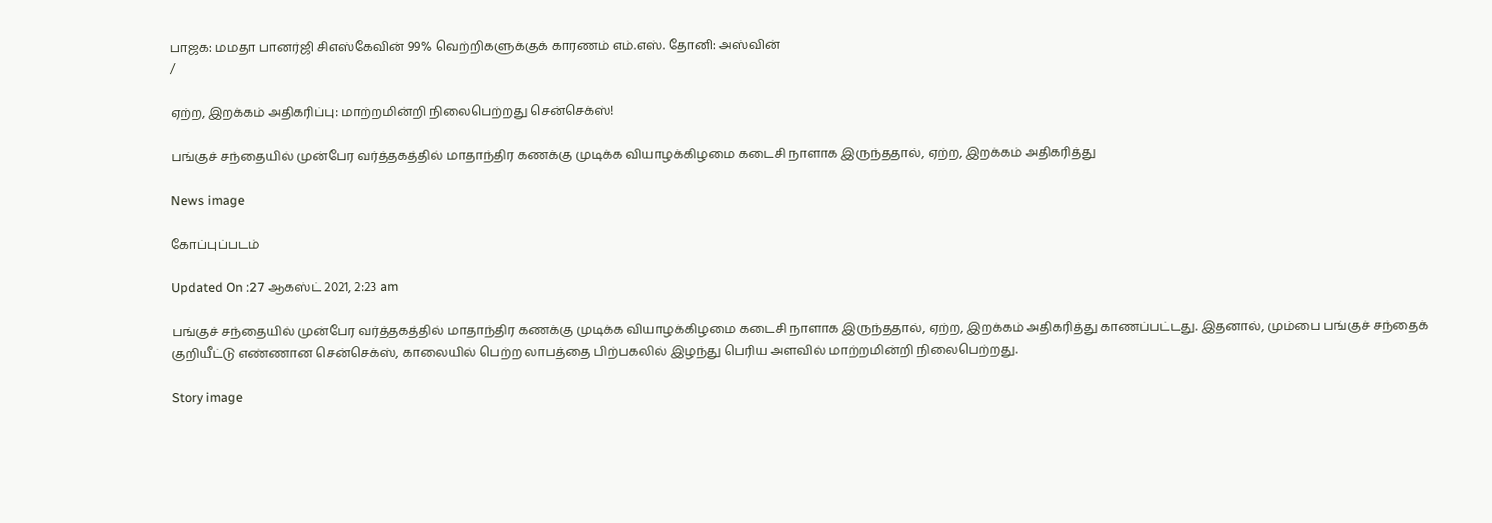பாஜக: மமதா பானர்ஜி சிஎஸ்கேவின் 99% வெற்றிகளுக்குக் காரணம் எம்.எஸ். தோனி: அஸ்வின்
/

ஏற்ற, இறக்கம் அதிகரிப்பு: மாற்றமின்றி நிலைபெற்றது சென்செக்ஸ்!

பங்குச் சந்தையில் முன்பேர வர்த்தகத்தில் மாதாந்திர கணக்கு முடிக்க வியாழக்கிழமை கடைசி நாளாக இருந்ததால், ஏற்ற, இறக்கம் அதிகரித்து

News image

கோப்புப்படம்

Updated On :27 ஆகஸ்ட் 2021, 2:23 am

பங்குச் சந்தையில் முன்பேர வர்த்தகத்தில் மாதாந்திர கணக்கு முடிக்க வியாழக்கிழமை கடைசி நாளாக இருந்ததால், ஏற்ற, இறக்கம் அதிகரித்து காணப்பட்டது. இதனால், மும்பை பங்குச் சந்தைக் குறியீட்டு எண்ணான சென்செக்ஸ், காலையில் பெற்ற லாபத்தை பிற்பகலில் இழந்து பெரிய அளவில் மாற்றமின்றி நிலைபெற்றது.

Story image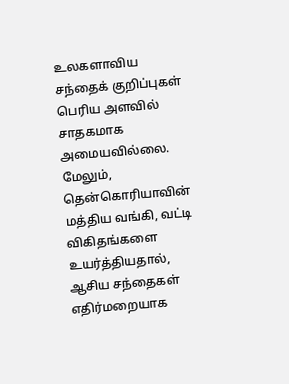உலகளாவிய சந்தைக் குறிப்புகள் பெரிய அளவில் சாதகமாக அமையவில்லை. மேலும், தென்கொரியாவின் மத்திய வங்கி, வட்டி விகிதங்களை உயர்த்தியதால், ஆசிய சந்தைகள் எதிர்மறையாக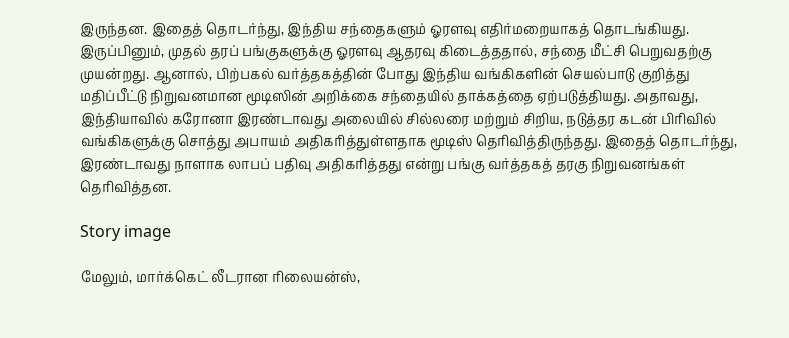இருந்தன. இதைத் தொடர்ந்து, இந்திய சந்தைகளும் ஓரளவு எதிர்மறையாகத் தொடங்கியது. இருப்பினும், முதல் தரப் பங்குகளுக்கு ஓரளவு ஆதரவு கிடைத்ததால், சந்தை மீட்சி பெறுவதற்கு முயன்றது. ஆனால், பிற்பகல் வர்த்தகத்தின் போது இந்திய வங்கிகளின் செயல்பாடு குறித்து மதிப்பீட்டு நிறுவனமான மூடிஸின் அறிக்கை சந்தையில் தாக்கத்தை ஏற்படுத்தியது. அதாவது, இந்தியாவில் கரோனா இரண்டாவது அலையில் சில்லரை மற்றும் சிறிய, நடுத்தர கடன் பிரிவில் வங்கிகளுக்கு சொத்து அபாயம் அதிகரித்துள்ளதாக மூடிஸ் தெரிவித்திருந்தது. இதைத் தொடர்ந்து, இரண்டாவது நாளாக லாபப் பதிவு அதிகரித்தது என்று பங்கு வர்த்தகத் தரகு நிறுவனங்கள் தெரிவித்தன.

Story image

மேலும், மார்க்கெட் லீடரான ரிலையன்ஸ்,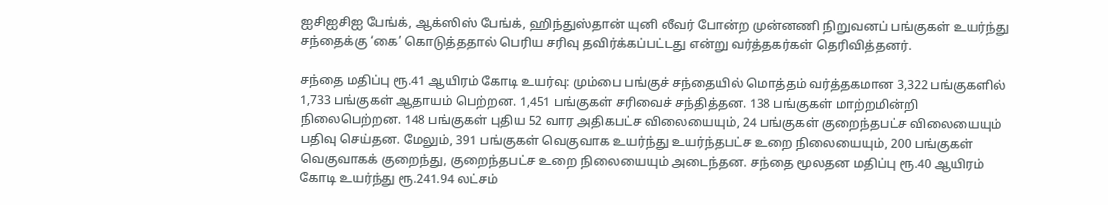ஐசிஐசிஐ பேங்க், ஆக்ஸிஸ் பேங்க், ஹிந்துஸ்தான் யுனி லீவர் போன்ற முன்னணி நிறுவனப் பங்குகள் உயர்ந்து சந்தைக்கு ‘கை’ கொடுத்ததால் பெரிய சரிவு தவிர்க்கப்பட்டது என்று வர்த்தகர்கள் தெரிவித்தனர்.

சந்தை மதிப்பு ரூ.41 ஆயிரம் கோடி உயர்வு: மும்பை பங்குச் சந்தையில் மொத்தம் வர்த்தகமான 3,322 பங்குகளில் 1,733 பங்குகள் ஆதாயம் பெற்றன. 1,451 பங்குகள் சரிவைச் சந்தித்தன. 138 பங்குகள் மாற்றமின்றி நிலைபெற்றன. 148 பங்குகள் புதிய 52 வார அதிகபட்ச விலையையும், 24 பங்குகள் குறைந்தபட்ச விலையையும் பதிவு செய்தன. மேலும், 391 பங்குகள் வெகுவாக உயர்ந்து உயர்ந்தபட்ச உறை நிலையையும், 200 பங்குகள் வெகுவாகக் குறைந்து, குறைந்தபட்ச உறை நிலையையும் அடைந்தன. சந்தை மூலதன மதிப்பு ரூ.40 ஆயிரம் கோடி உயர்ந்து ரூ.241.94 லட்சம்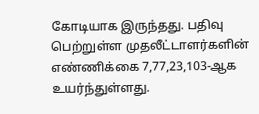கோடியாக இருந்தது. பதிவு பெற்றுள்ள முதலீட்டாளர்களின் எண்ணிக்கை 7,77,23,103-ஆக உயர்ந்துள்ளது.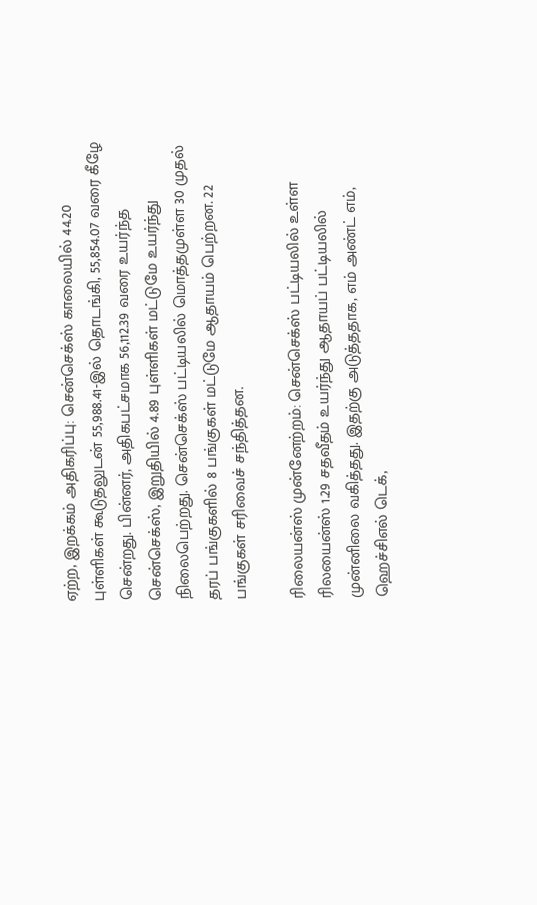ஏற்ற, இறக்கம் அதிகரிப்பு: சென்செக்ஸ் காலையில் 44.20 புள்ளிகள் கூடுதலுடன் 55,988.41-இல் தொடங்கி, 55,854.07 வரை கீழே சென்றது. பின்னர், அதிகபட்சமாக 56,112.39 வரை உயர்ந்த சென்செக்ஸ், இறுதியில் 4.89 புள்ளிகள் மட்டுமே உயர்ந்து நிலைபெற்றது. சென்செக்ஸ் பட்டியலில் மொத்தமுள்ள 30 முதல் தரப் பங்குகளில் 8 பங்குகள் மட்டுமே ஆதாயம் பெற்றன. 22 பங்குகள் சரிவைச் சந்தித்தன.

ரிலையன்ஸ் முன்னேற்றம்: சென்செக்ஸ் பட்டியலில் உள்ள ரிலயைன்ஸ் 1.29 சதவீதம் உயர்ந்து ஆதாயப் பட்டியலில் முன்னிலை வகித்தது. இதற்கு அடுத்ததாக, எம் அண்ட் எம், ஹெச்சிஎல் டெக்,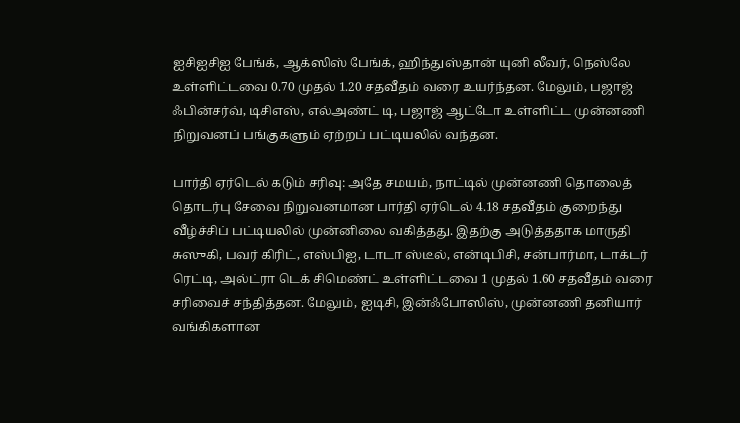ஐசிஐசிஐ பேங்க், ஆக்ஸிஸ் பேங்க், ஹிந்துஸ்தான் யுனி லீவர், நெஸ்லே உள்ளிட்டவை 0.70 முதல் 1.20 சதவீதம் வரை உயர்ந்தன. மேலும், பஜாஜ் ஃபின்சர்வ், டிசிஎஸ், எல்அண்ட் டி, பஜாஜ் ஆட்டோ உள்ளிட்ட முன்னணி நிறுவனப் பங்குகளும் ஏற்றப் பட்டியலில் வந்தன.

பார்தி ஏர்டெல் கடும் சரிவு: அதே சமயம், நாட்டில் முன்னணி தொலைத் தொடர்பு சேவை நிறுவனமான பார்தி ஏர்டெல் 4.18 சதவீதம் குறைந்து வீழ்ச்சிப் பட்டியலில் முன்னிலை வகித்தது. இதற்கு அடுத்ததாக மாருதி சுஸுகி, பவர் கிரிட், எஸ்பிஐ, டாடா ஸ்டீல், என்டிபிசி, சன்பார்மா, டாக்டர் ரெட்டி, அல்ட்ரா டெக் சிமெண்ட் உள்ளிட்டவை 1 முதல் 1.60 சதவீதம் வரை சரிவைச் சந்தித்தன. மேலும், ஐடிசி, இன்ஃபோஸிஸ், முன்னணி தனியார் வங்கிகளான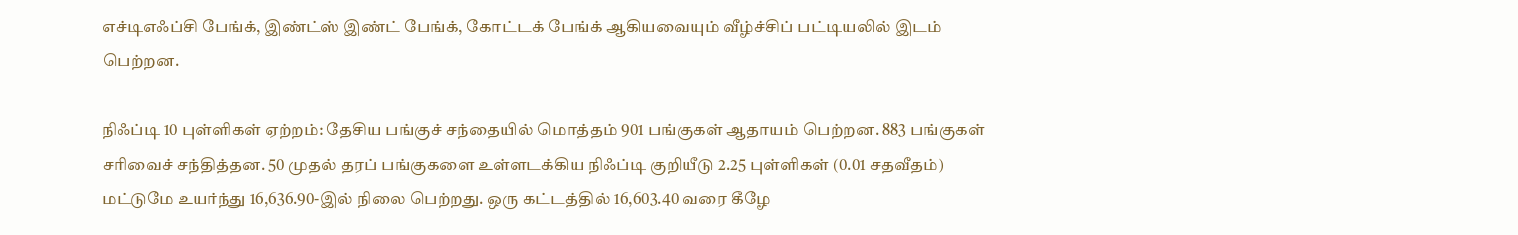எச்டிஎஃப்சி பேங்க், இண்ட்ஸ் இண்ட் பேங்க், கோட்டக் பேங்க் ஆகியவையும் வீழ்ச்சிப் பட்டியலில் இடம் பெற்றன.

நிஃப்டி 10 புள்ளிகள் ஏற்றம்: தேசிய பங்குச் சந்தையில் மொத்தம் 901 பங்குகள் ஆதாயம் பெற்றன. 883 பங்குகள் சரிவைச் சந்தித்தன. 50 முதல் தரப் பங்குகளை உள்ளடக்கிய நிஃப்டி குறியீடு 2.25 புள்ளிகள் (0.01 சதவீதம்) மட்டுமே உயர்ந்து 16,636.90-இல் நிலை பெற்றது. ஒரு கட்டத்தில் 16,603.40 வரை கீழே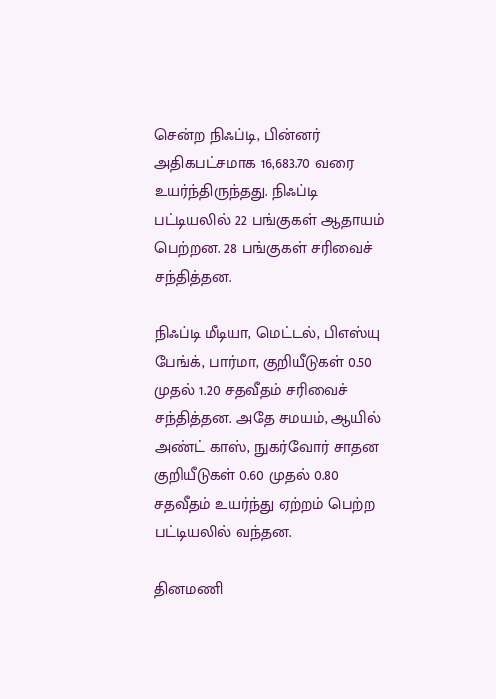சென்ற நிஃப்டி, பின்னர் அதிகபட்சமாக 16,683.70 வரை உயர்ந்திருந்தது. நிஃப்டி பட்டியலில் 22 பங்குகள் ஆதாயம் பெற்றன. 28 பங்குகள் சரிவைச் சந்தித்தன.

நிஃப்டி மீடியா, மெட்டல், பிஎஸ்யு பேங்க், பார்மா, குறியீடுகள் 0.50 முதல் 1.20 சதவீதம் சரிவைச் சந்தித்தன. அதே சமயம், ஆயில் அண்ட் காஸ், நுகர்வோர் சாதன குறியீடுகள் 0.60 முதல் 0.80 சதவீதம் உயர்ந்து ஏற்றம் பெற்ற பட்டியலில் வந்தன.

தினமணி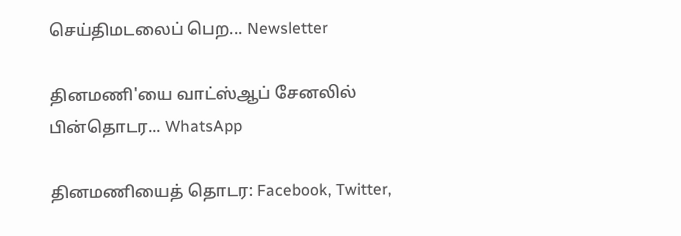செய்திமடலைப் பெற... Newsletter

தினமணி'யை வாட்ஸ்ஆப் சேனலில் பின்தொடர... WhatsApp

தினமணியைத் தொடர: Facebook, Twitter,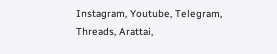Instagram, Youtube, Telegram, Threads, Arattai,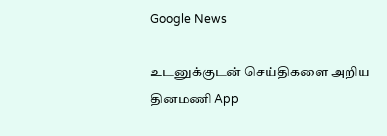Google News

உடனுக்குடன் செய்திகளை அறிய தினமணி App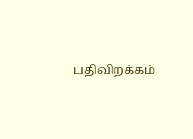பதிவிறக்கம்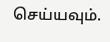செய்யவும்.